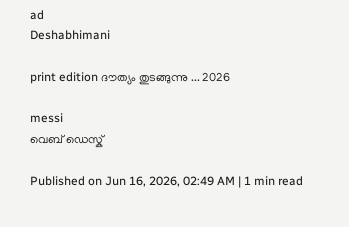ad
Deshabhimani

print edition ദൗത്യം തുടങ്ങുന്നു ... 2026

messi
വെബ് ഡെസ്ക്

Published on Jun 16, 2026, 02:49 AM | 1 min read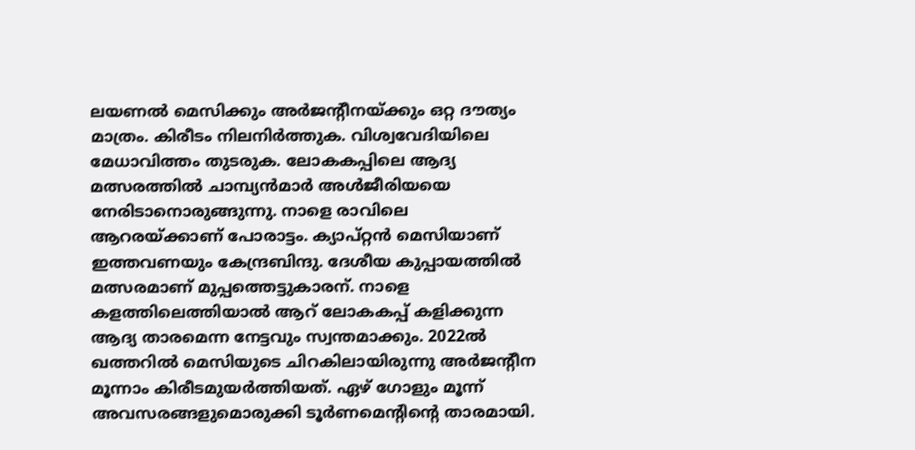ലയണൽ മെസിക്കും അർജന്റീനയ്‌ക്കും ഒറ്റ ദൗത്യം മാത്രം. കിരീടം നിലനിർത്തുക. വിശ്വവേദിയിലെ മേധാവിത്തം തുടരുക. ലോകകപ്പിലെ ആദ്യ മത്സരത്തിൽ ചാമ്പ്യൻമാർ അൾജീരിയയെ നേരിടാനൊരുങ്ങുന്നു. നാളെ രാവിലെ ആറരയ്‌ക്കാണ്‌ പോരാട്ടം. ക്യാപ്‌റ്റൻ മെസിയാണ്‌ ഇത്തവണയും കേന്ദ്രബിന്ദു. ദേശീയ കുപ്പായത്തിൽ മത്സരമാണ്‌ മുപ്പത്തെട്ടുകാരന്‌. നാളെ കളത്തിലെത്തിയാൽ ആറ്‌ ലോകകപ്പ്‌ കളിക്കുന്ന ആദ്യ താരമെന്ന നേട്ടവും സ്വന്തമാക്കും. 2022ൽ ഖത്തറിൽ മെസിയുടെ ചിറകിലായിരുന്നു അർജന്റീന മൂന്നാം കിരീടമുയർത്തിയത്‌. ഏഴ്‌ ഗോളും മൂന്ന്‌ അവസരങ്ങളുമൊരുക്കി ടൂർണമെന്റിന്റെ താരമായി.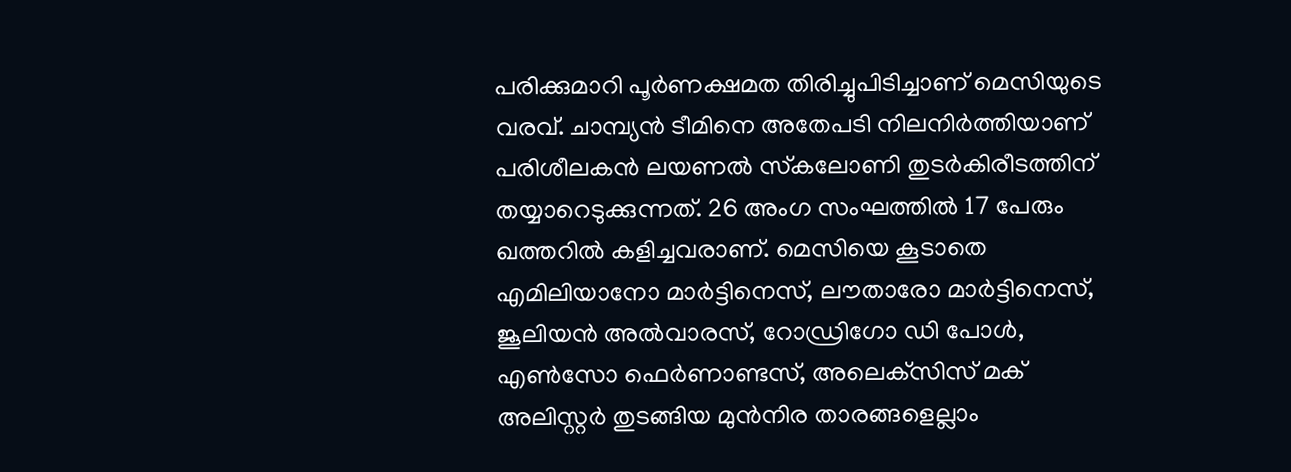പരിക്കുമാറി പൂർണക്ഷമത തിരിച്ചുപിടിച്ചാണ്‌ മെസിയുടെ വരവ്‌. ചാമ്പ്യൻ ടീമിനെ അതേപടി നിലനിർത്തിയാണ്‌ പരിശീലകൻ ലയണൽ സ്‌കലോണി തുടർകിരീടത്തിന്‌ തയ്യാറെടുക്കുന്നത്‌. 26 അംഗ സംഘത്തിൽ 17 പേരും ഖത്തറിൽ കളിച്ചവരാണ്‌. മെസിയെ കൂടാതെ എമിലിയാനോ മാർട്ടിനെസ്‌, ല‍ൗതാരോ മാർട്ടിനെസ്‌, ജൂലിയൻ അൽവാരസ്‌, റോഡ്രിഗോ ഡി പോൾ, എൺസോ ഫെർണാണ്ടസ്‌, അലെക്‌സിസ്‌ മക്‌ അലിസ്റ്റർ തുടങ്ങിയ മുൻനിര താരങ്ങളെല്ലാം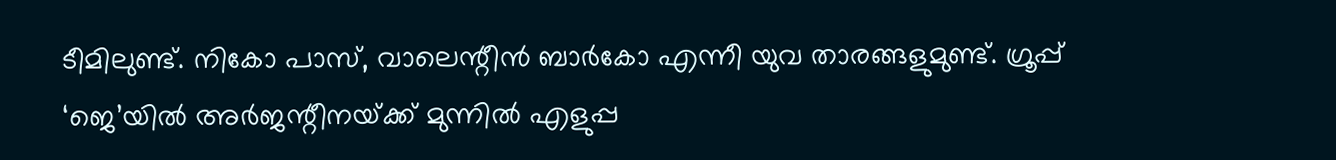ടീമിലുണ്ട്‌. നികോ പാസ്‌, വാലെന്റീൻ ബാർകോ എന്നീ യുവ താരങ്ങളുമുണ്ട്‌. ഗ്രൂപ്പ്‌ ‘ജെ’യിൽ അർജന്റീനയ്‌ക്ക്‌ മുന്നിൽ എളുപ്പ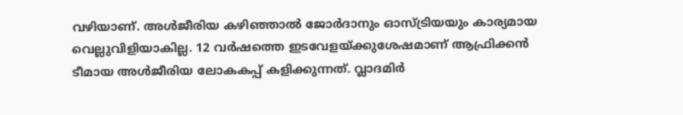വഴിയാണ്‌. അൾജീരിയ കഴിഞ്ഞാൽ ജോർദാനും ഓസ്‌ട്രിയയും കാര്യമായ വെല്ലുവിളിയാകില്ല. 12 വർഷത്തെ ഇടവേളയ്‌ക്കുശേഷമാണ്‌ ആഫ്രിക്കൻ ടീമായ അൾജീരിയ ലോകകപ്പ്‌ കളിക്കുന്നത്‌. വ്ലാദമിർ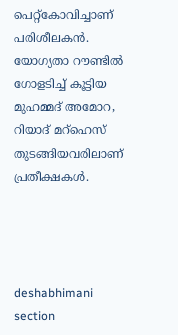പെറ്റ്‌കോവിച്ചാണ്‌ പരിശീലകൻ. യോഗ്യതാ റ‍ൗണ്ടിൽ ഗോളടിച്ച്‌ കൂട്ടിയ മുഹമ്മദ്‌ അമോറ, റിയാദ്‌ മറ്‌ഹെസ്‌ തുടങ്ങിയവരിലാണ്‌ പ്രതീക്ഷകൾ.




deshabhimani section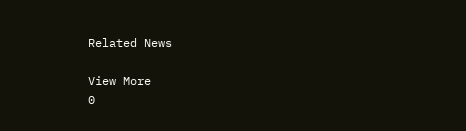Related News

View More
0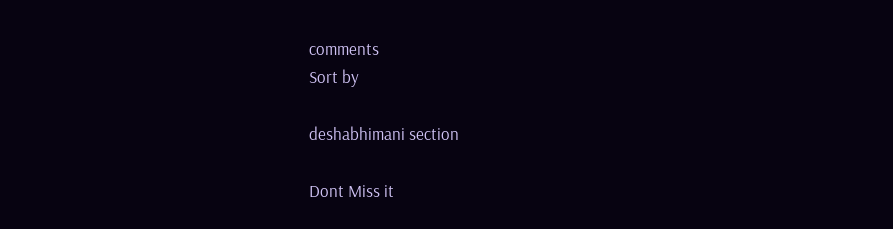comments
Sort by

deshabhimani section

Dont Miss it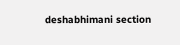deshabhimani section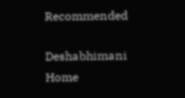Recommended

Deshabhimani
Home